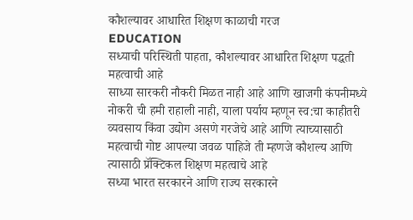कौशल्यावर आधारित शिक्षण काळाची गरज
EDUCATION
सध्याची परिस्थिती पाहता, कौशल्यावर आधारित शिक्षण पद्धती महत्वाची आहे
साध्या सारकरी नौकरी मिळत नाही आहे आणि खाजगी कंपनीमध्ये नोकरी ची हमी राहाली नाही, याला पर्याय म्हणून स्व:चा काहीतरी व्यवसाय किंवा उद्योग असणे गरजेचे आहे आणि त्याच्यासाठी महत्वाची गोष्ट आपल्या जवळ पाहिजे ती म्हणजे कौशल्य आणि त्यासाठी प्रॅक्टिकल शिक्षण महत्वाचे आहे
सध्या भारत सरकारने आणि राज्य सरकारने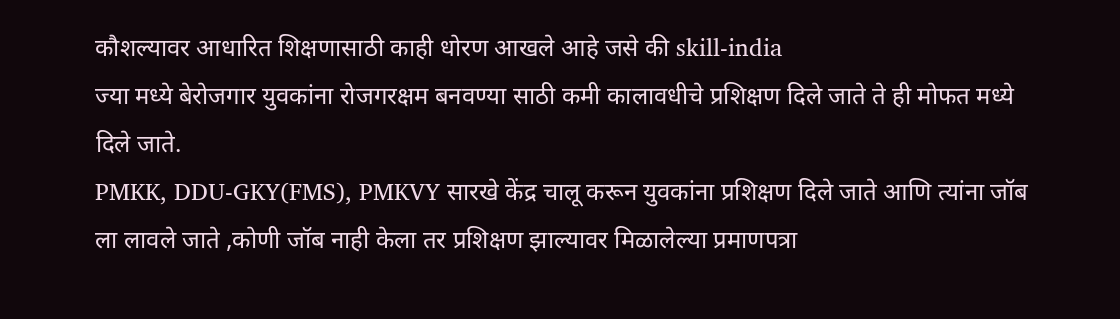कौशल्यावर आधारित शिक्षणासाठी काही धोरण आखले आहे जसे की skill-india
ज्या मध्ये बेरोजगार युवकांना रोजगरक्षम बनवण्या साठी कमी कालावधीचे प्रशिक्षण दिले जाते ते ही मोफत मध्ये दिले जाते.
PMKK, DDU-GKY(FMS), PMKVY सारखे केंद्र चालू करून युवकांना प्रशिक्षण दिले जाते आणि त्यांना जॉब ला लावले जाते ,कोणी जॉब नाही केला तर प्रशिक्षण झाल्यावर मिळालेल्या प्रमाणपत्रा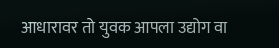आधारावर तो युवक आपला उद्योग वा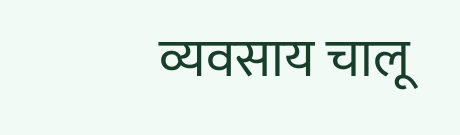व्यवसाय चालू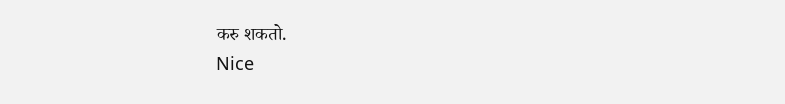करु शकतो.
Nice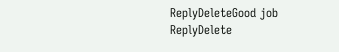ReplyDeleteGood job
ReplyDelete